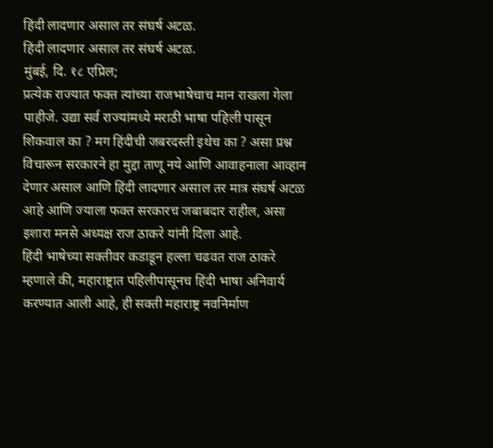हिंदी लादणार असाल तर संघर्ष अटळ.
हिंदी लादणार असाल तर संघर्ष अटळ.
मुंबई, दि. १८ एप्रिल;
प्रत्येक राज्यात फक्त त्यांच्या राजभाषेचाच मान राखला गेला पाहीजे. उद्या सर्व राज्यांमध्ये मराठी भाषा पहिली पासून शिकवाल का ? मग हिंदीची जबरदस्ती इथेच का ? असा प्रश्न विचारून सरकारने हा मुद्दा ताणू नये आणि आवाहनाला आव्हान देणार असाल आणि हिंदी लादणार असाल तर मात्र संघर्ष अटळ आहे आणि ज्याला फक्त सरकारच जबाबदार राहील, असा इशारा मनसे अध्यक्ष राज ठाकरे यांनी दिला आहे.
हिंदी भाषेच्या सक्तीवर कडाडून हल्ला चढवत राज ठाकरे म्हणाले की, महाराष्ट्रात पहिलीपासूनच हिंदी भाषा अनिवार्य करण्यात आली आहे, ही सक्ती महाराष्ट्र नवनिर्माण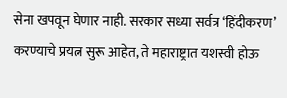सेना खपवून घेणार नाही. सरकार सध्या सर्वत्र ‘हिंदीकरण’ करण्याचे प्रयत्न सुरू आहेत, ते महाराष्ट्रात यशस्वी होऊ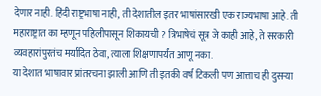देणार नाही. हिंदी राष्ट्रभाषा नाही, ती देशातील इतर भाषांसारखी एक राज्यभाषा आहे. ती महाराष्ट्रात का म्हणून पहिलीपासून शिकायची ? त्रिभाषेचं सूत्र जे काही आहे, ते सरकारी व्यवहारांपुरतंच मर्यादित ठेवा, त्याला शिक्षणापर्यंत आणू नका.
या देशात भाषावार प्रांतरचना झाली आणि ती इतकी वर्ष टिकली पण आत्ताच ही दुसऱ्या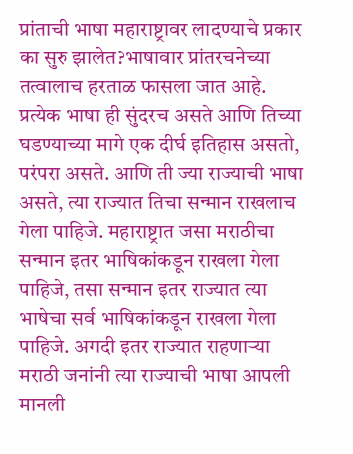प्रांताची भाषा महाराष्ट्रावर लादण्याचे प्रकार का सुरु झालेत?भाषावार प्रांतरचनेच्या तत्वालाच हरताळ फासला जात आहे. प्रत्येक भाषा ही सुंदरच असते आणि तिच्या घडण्याच्या मागे एक दीर्घ इतिहास असतो, परंपरा असते. आणि ती ज्या राज्याची भाषा असते, त्या राज्यात तिचा सन्मान राखलाच गेला पाहिजे. महाराष्ट्रात जसा मराठीचा सन्मान इतर भाषिकांकडून राखला गेला पाहिजे, तसा सन्मान इतर राज्यात त्या भाषेचा सर्व भाषिकांकडून राखला गेला पाहिजे. अगदी इतर राज्यात राहणाऱ्या मराठी जनांनी त्या राज्याची भाषा आपली मानली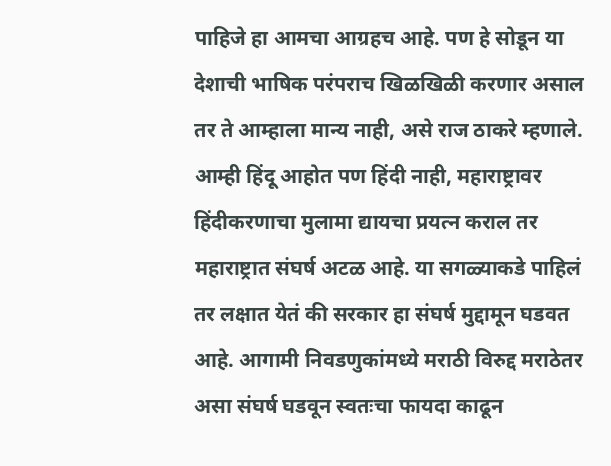पाहिजे हा आमचा आग्रहच आहे. पण हे सोडून या देशाची भाषिक परंपराच खिळखिळी करणार असाल तर ते आम्हाला मान्य नाही, असे राज ठाकरे म्हणाले.
आम्ही हिंदू आहोत पण हिंदी नाही, महाराष्ट्रावर हिंदीकरणाचा मुलामा द्यायचा प्रयत्न कराल तर महाराष्ट्रात संघर्ष अटळ आहे. या सगळ्याकडे पाहिलं तर लक्षात येतं की सरकार हा संघर्ष मुद्दामून घडवत आहे. आगामी निवडणुकांमध्ये मराठी विरुद्द मराठेतर असा संघर्ष घडवून स्वतःचा फायदा काढून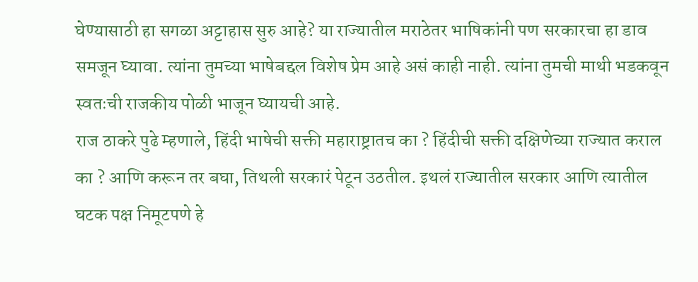घेण्यासाठी हा सगळा अट्टाहास सुरु आहे? या राज्यातील मराठेतर भाषिकांनी पण सरकारचा हा डाव समजून घ्यावा. त्यांना तुमच्या भाषेबद्दल विशेष प्रेम आहे असं काही नाही. त्यांना तुमची माथी भडकवून स्वतःची राजकीय पोळी भाजून घ्यायची आहे.
राज ठाकरे पुढे म्हणाले, हिंदी भाषेची सक्ती महाराष्ट्रातच का ? हिंदीची सक्ती दक्षिणेच्या राज्यात कराल का ? आणि करून तर बघा, तिथली सरकारं पेटून उठतील. इथलं राज्यातील सरकार आणि त्यातील घटक पक्ष निमूटपणे हे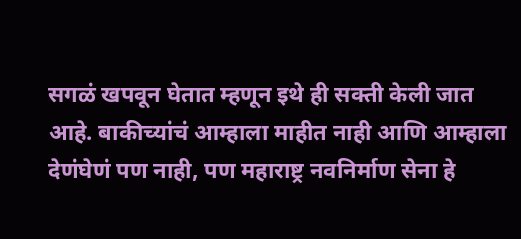सगळं खपवून घेतात म्हणून इथे ही सक्ती केली जात आहे. बाकीच्यांचं आम्हाला माहीत नाही आणि आम्हाला देणंघेणं पण नाही, पण महाराष्ट्र नवनिर्माण सेना हे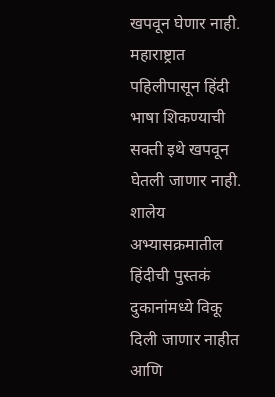खपवून घेणार नाही.
महाराष्ट्रात पहिलीपासून हिंदी भाषा शिकण्याची सक्ती इथे खपवून घेतली जाणार नाही. शालेय अभ्यासक्रमातील हिंदीची पुस्तकं दुकानांमध्ये विकू दिली जाणार नाहीत आणि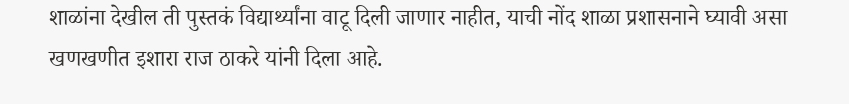शाळांना देखील ती पुस्तकं विद्यार्थ्यांना वाटू दिली जाणार नाहीत, याची नोंद शाळा प्रशासनाने घ्यावी असा खणखणीत इशारा राज ठाकरे यांनी दिला आहे.